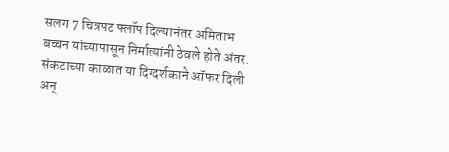सलग 7 चित्रपट फ्लॉप दिल्यानंतर अमिताभ बच्चन यांच्यापासून निर्मात्यांनी ठेवले होते अंतर. संकटाच्या काळात या दिग्दर्शकाने ऑफर दिली अन्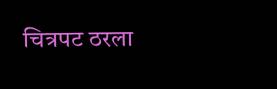चित्रपट ठरला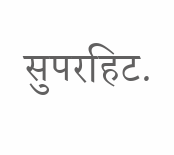सुपरहिट.